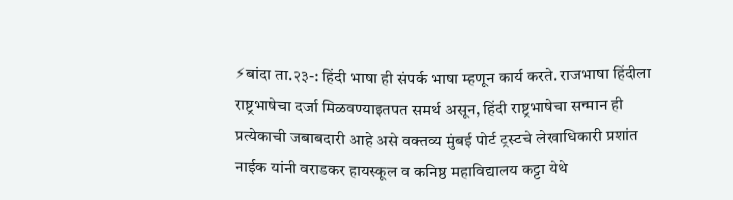⚡बांदा ता.२३-: हिंदी भाषा ही संपर्क भाषा म्हणून कार्य करते. राजभाषा हिंदीला राष्ट्रभाषेचा दर्जा मिळवण्याइतपत समर्थ असून, हिंदी राष्ट्रभाषेचा सन्मान ही प्रत्येकाची जबाबदारी आहे असे वक्तव्य मुंबई पोर्ट ट्रस्टचे लेखाधिकारी प्रशांत नाईक यांनी वराडकर हायस्कूल व कनिष्ठ महाविद्यालय कट्टा येथे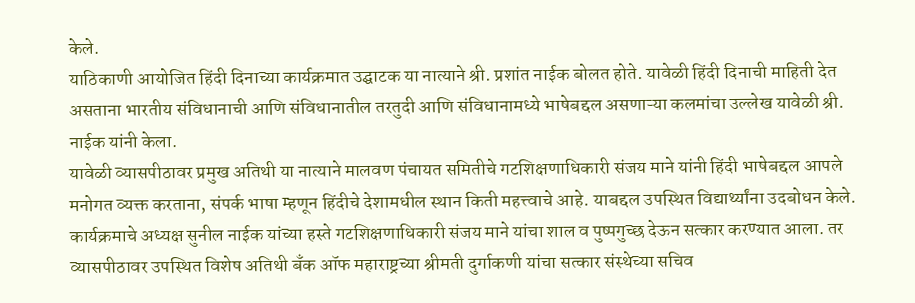केले.
याठिकाणी आयोजित हिंदी दिनाच्या कार्यक्रमात उद्घाटक या नात्याने श्री. प्रशांत नाईक बोलत होते. यावेळी हिंदी दिनाची माहिती देत असताना भारतीय संविधानाची आणि संविधानातील तरतुदी आणि संविधानामध्ये भाषेबद्दल असणाऱ्या कलमांचा उल्लेख यावेळी श्री. नाईक यांनी केला.
यावेळी व्यासपीठावर प्रमुख अतिथी या नात्याने मालवण पंचायत समितीचे गटशिक्षणाधिकारी संजय माने यांनी हिंदी भाषेबद्दल आपले मनोगत व्यक्त करताना, संपर्क भाषा म्हणून हिंदीचे देशामधील स्थान किती महत्त्वाचे आहे. याबद्दल उपस्थित विद्यार्थ्यांना उदबोधन केले. कार्यक्रमाचे अध्यक्ष सुनील नाईक यांच्या हस्ते गटशिक्षणाधिकारी संजय माने यांचा शाल व पुष्पगुच्छ देऊन सत्कार करण्यात आला. तर व्यासपीठावर उपस्थित विशेष अतिथी बँक ऑफ महाराष्ट्रच्या श्रीमती दुर्गाकणी यांचा सत्कार संस्थेच्या सचिव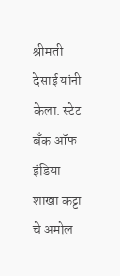श्रीमती देसाई यांनी केला. स्टेट बँक ऑफ इंडिया शाखा कट्टा चे अमोल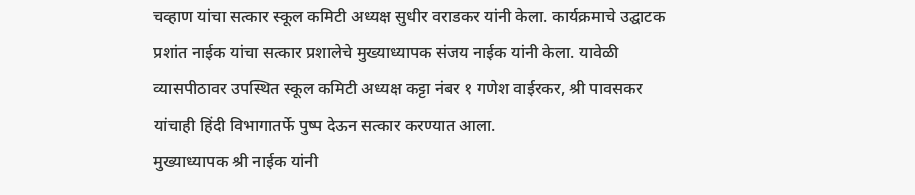चव्हाण यांचा सत्कार स्कूल कमिटी अध्यक्ष सुधीर वराडकर यांनी केला. कार्यक्रमाचे उद्घाटक प्रशांत नाईक यांचा सत्कार प्रशालेचे मुख्याध्यापक संजय नाईक यांनी केला. यावेळी व्यासपीठावर उपस्थित स्कूल कमिटी अध्यक्ष कट्टा नंबर १ गणेश वाईरकर, श्री पावसकर यांचाही हिंदी विभागातर्फे पुष्प देऊन सत्कार करण्यात आला.
मुख्याध्यापक श्री नाईक यांनी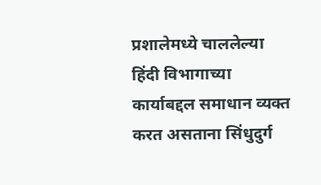प्रशालेमध्ये चाललेल्या हिंदी विभागाच्या कार्याबद्दल समाधान व्यक्त करत असताना सिंधुदुर्ग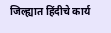जिल्ह्यात हिंदीचे कार्य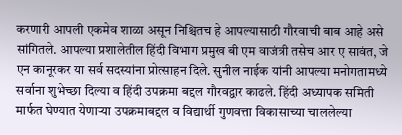करणारी आपली एकमेव शाळा असून निश्चितच हे आपल्यासाठी गौरवाची बाब आहे असे सांगितले. आपल्या प्रशालेतील हिंदी विभाग प्रमुख बी एम वाजंत्री तसेच आर ए सावंत, जे एन कानूरकर या सर्व सदस्यांना प्रोत्साहन दिले. सुनील नाईक यांनी आपल्या मनोगतामध्ये सर्वाना शुभेच्छा दिल्या व हिंदी उपक्रमा बद्दल गौरवद्वार काढले. हिंदी अध्यापक समिती मार्फत घेण्यात येणाऱ्या उपक्रमाबद्दल व विद्यार्थी गुणवत्ता विकासाच्या चाललेल्या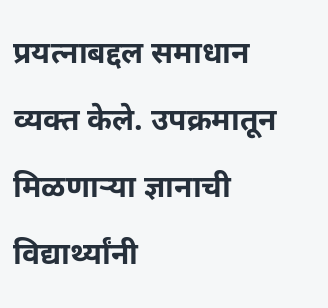प्रयत्नाबद्दल समाधान व्यक्त केले. उपक्रमातून मिळणाऱ्या ज्ञानाची विद्यार्थ्यांनी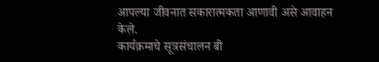आपल्या जीवनात सकारात्मकता आणावी असे आवाहन केले.
कार्यक्रमाचे सूत्रसंचालन बी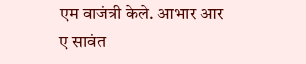एम वाजंत्री केले. आभार आर ए सावंत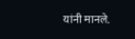यांनी मानले.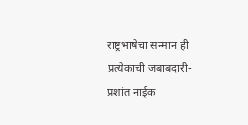राष्ट्रभाषेचा सन्मान ही प्रत्येकाची जबाबदारी- प्रशांत नाईक